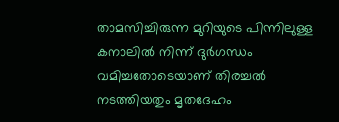താമസിച്ചിരുന്ന മുറിയുടെ പിന്നിലുള്ള കനാലിൽ നിന്ന് ദുർഗന്ധം വമിച്ചതോടെയാണ് തിരച്ചൽ നടത്തിയതും മൃതദേഹം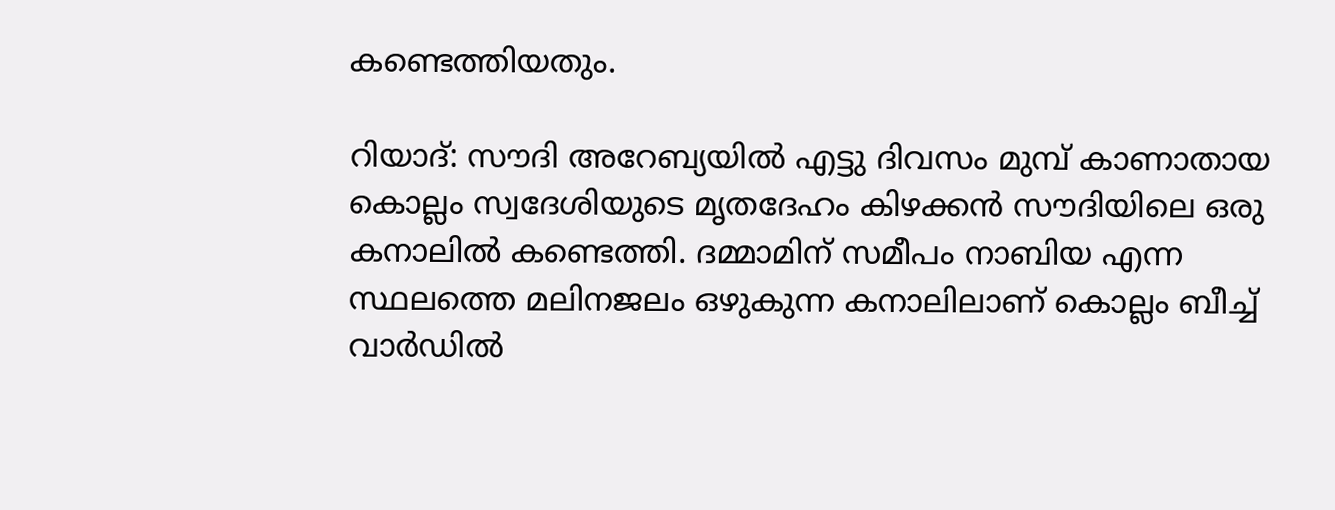കണ്ടെത്തിയതും.

റിയാദ്: സൗദി അറേബ്യയിൽ എട്ടു ദിവസം മുമ്പ് കാണാതായ കൊല്ലം സ്വദേശിയുടെ മൃതദേഹം കിഴക്കൻ സൗദിയിലെ ഒരു കനാലിൽ കണ്ടെത്തി. ദമ്മാമിന് സമീപം നാബിയ എന്ന സ്ഥലത്തെ മലിനജലം ഒഴുകുന്ന കനാലിലാണ് കൊല്ലം ബീച്ച് വാർഡിൽ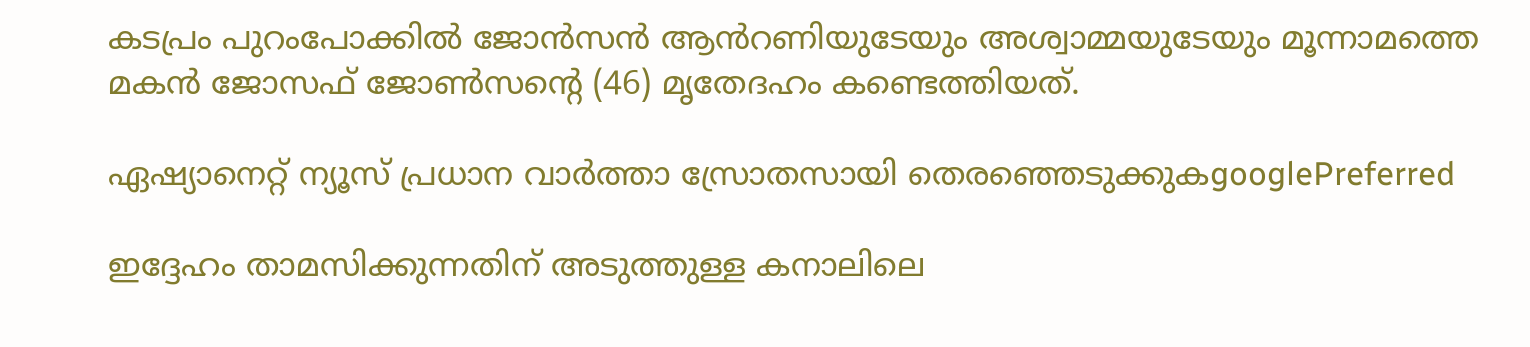കടപ്രം പുറംപോക്കിൽ ജോൻസൻ ആൻറണിയുടേയും അശ്വാമ്മയുടേയും മൂന്നാമത്തെ മകൻ ജോസഫ് ജോൺസന്റെ (46) മൃതേദഹം കണ്ടെത്തിയത്.

ഏഷ്യാനെറ്റ് ന്യൂസ് പ്രധാന വാർത്താ സ്രോതസായി തെരഞ്ഞെടുക്കുകgooglePreferred

ഇദ്ദേഹം താമസിക്കുന്നതിന് അടുത്തുള്ള കനാലിലെ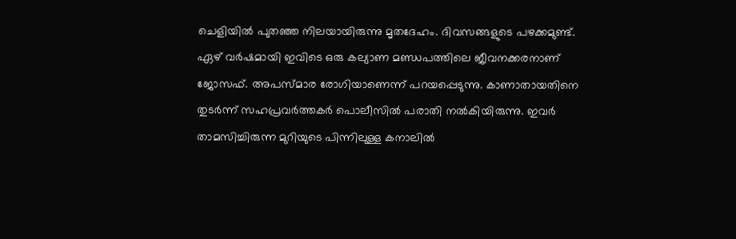ചെളിയിൽ പുതഞ്ഞ നിലയായിരുന്നു മൃതദേഹം. ദിവസങ്ങളുടെ പഴക്കമുണ്ട്. ഏഴ് വർഷമായി ഇവിടെ ഒരു കല്യാണ മണ്ഡപത്തിലെ ജീവനക്കരനാണ് ജോസഫ്. അപസ്‍മാര രോഗിയാണെന്ന് പറയപ്പെടുന്നു. കാണാതായതിനെ തുടർന്ന് സഹപ്രവർത്തകർ പൊലീസിൽ പരാതി നൽകിയിരുന്നു. ഇവർ താമസിച്ചിരുന്ന മുറിയുടെ പിന്നിലുള്ള കനാലിൽ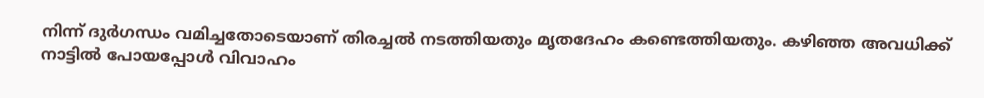നിന്ന് ദുർഗന്ധം വമിച്ചതോടെയാണ് തിരച്ചൽ നടത്തിയതും മൃതദേഹം കണ്ടെത്തിയതും. കഴിഞ്ഞ അവധിക്ക് നാട്ടിൽ പോയപ്പോൾ വിവാഹം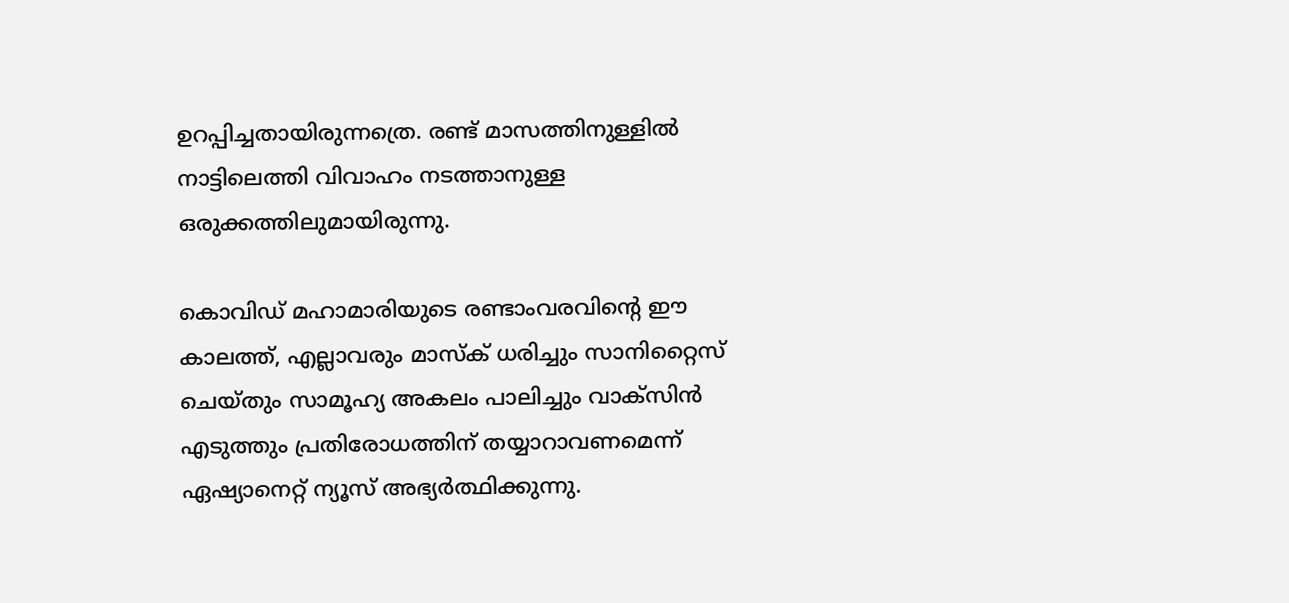ഉറപ്പിച്ചതായിരുന്നത്രെ. രണ്ട് മാസത്തിനുള്ളിൽ നാട്ടിലെത്തി വിവാഹം നടത്താനുള്ള ഒരുക്കത്തിലുമായിരുന്നു.

കൊവിഡ് മഹാമാരിയുടെ രണ്ടാംവരവിന്റെ ഈ കാലത്ത്, എല്ലാവരും മാസ്‌ക് ധരിച്ചും സാനിറ്റൈസ് ചെയ്തും സാമൂഹ്യ അകലം പാലിച്ചും വാക്‌സിന്‍ എടുത്തും പ്രതിരോധത്തിന് തയ്യാറാവണമെന്ന് ഏഷ്യാനെറ്റ് ന്യൂസ് അഭ്യര്‍ത്ഥിക്കുന്നു.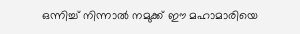ഒന്നിച്ച് നിന്നാല്‍ നമുക്ക് ഈ മഹാമാരിയെ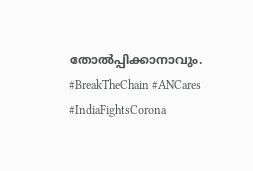തോല്‍പ്പിക്കാനാവും. #BreakTheChain #ANCares #IndiaFightsCorona